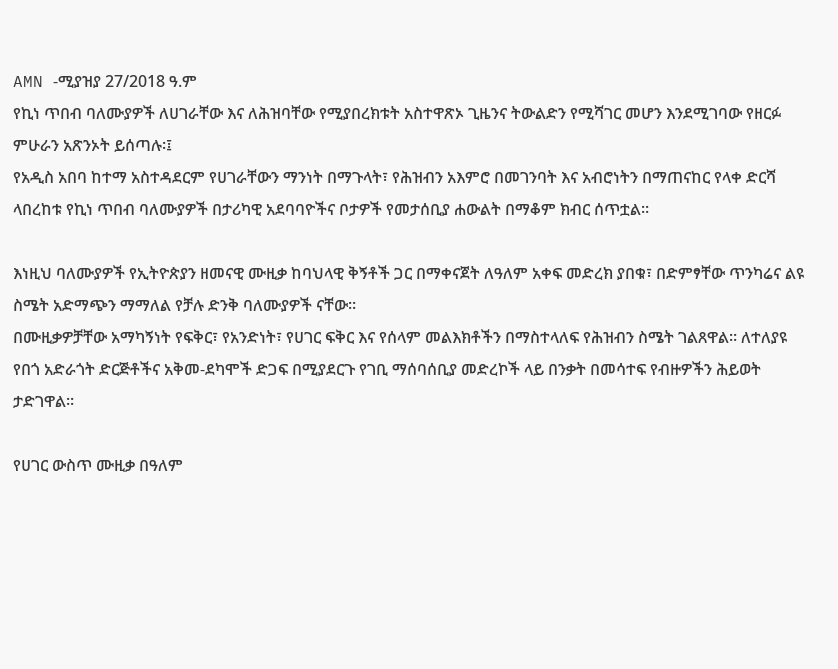AMN -ሚያዝያ 27/2018 ዓ.ም
የኪነ ጥበብ ባለሙያዎች ለሀገራቸው እና ለሕዝባቸው የሚያበረክቱት አስተዋጽኦ ጊዜንና ትውልድን የሚሻገር መሆን እንደሚገባው የዘርፉ ምሁራን አጽንኦት ይሰጣሉ፡፤
የአዲስ አበባ ከተማ አስተዳደርም የሀገራቸውን ማንነት በማጉላት፣ የሕዝብን አእምሮ በመገንባት እና አብሮነትን በማጠናከር የላቀ ድርሻ ላበረከቱ የኪነ ጥበብ ባለሙያዎች በታሪካዊ አደባባዮችና ቦታዎች የመታሰቢያ ሐውልት በማቆም ክብር ሰጥቷል።

እነዚህ ባለሙያዎች የኢትዮጵያን ዘመናዊ ሙዚቃ ከባህላዊ ቅኝቶች ጋር በማቀናጀት ለዓለም አቀፍ መድረክ ያበቁ፣ በድምፃቸው ጥንካሬና ልዩ ስሜት አድማጭን ማማለል የቻሉ ድንቅ ባለሙያዎች ናቸው።
በሙዚቃዎቻቸው አማካኝነት የፍቅር፣ የአንድነት፣ የሀገር ፍቅር እና የሰላም መልእክቶችን በማስተላለፍ የሕዝብን ስሜት ገልጸዋል። ለተለያዩ የበጎ አድራጎት ድርጅቶችና አቅመ-ደካሞች ድጋፍ በሚያደርጉ የገቢ ማሰባሰቢያ መድረኮች ላይ በንቃት በመሳተፍ የብዙዎችን ሕይወት ታድገዋል።

የሀገር ውስጥ ሙዚቃ በዓለም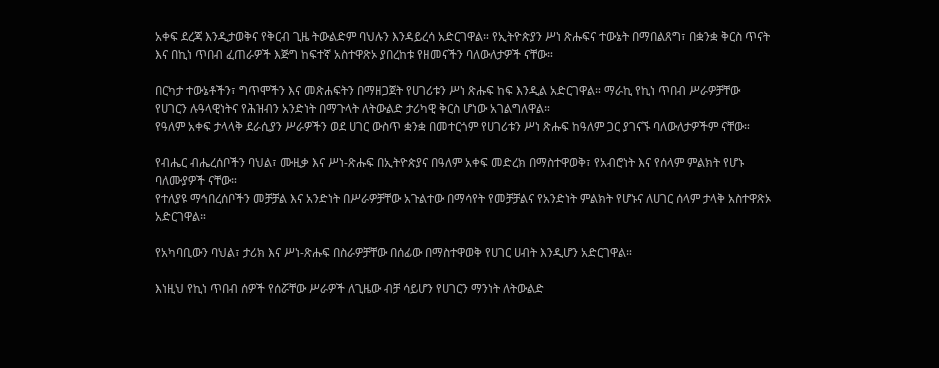አቀፍ ደረጃ እንዲታወቅና የቅርብ ጊዜ ትውልድም ባህሉን እንዳይረሳ አድርገዋል። የኢትዮጵያን ሥነ ጽሑፍና ተውኔት በማበልጸግ፣ በቋንቋ ቅርስ ጥናት እና በኪነ ጥበብ ፈጠራዎች እጅግ ከፍተኛ አስተዋጽኦ ያበረከቱ የዘመናችን ባለውለታዎች ናቸው።

በርካታ ተውኔቶችን፣ ግጥሞችን እና መጽሐፍትን በማዘጋጀት የሀገሪቱን ሥነ ጽሑፍ ከፍ እንዲል አድርገዋል። ማራኪ የኪነ ጥበብ ሥራዎቻቸው የሀገርን ሉዓላዊነትና የሕዝብን አንድነት በማጉላት ለትውልድ ታሪካዊ ቅርስ ሆነው አገልግለዋል።
የዓለም አቀፍ ታላላቅ ደራሲያን ሥራዎችን ወደ ሀገር ውስጥ ቋንቋ በመተርጎም የሀገሪቱን ሥነ ጽሑፍ ከዓለም ጋር ያገናኙ ባለውለታዎችም ናቸው።

የብሔር ብሔረሰቦችን ባህል፣ ሙዚቃ እና ሥነ-ጽሑፍ በኢትዮጵያና በዓለም አቀፍ መድረክ በማስተዋወቅ፣ የአብሮነት እና የሰላም ምልክት የሆኑ ባለሙያዎች ናቸው።
የተለያዩ ማኅበረሰቦችን መቻቻል እና አንድነት በሥራዎቻቸው አጉልተው በማሳየት የመቻቻልና የአንድነት ምልክት የሆኑና ለሀገር ሰላም ታላቅ አስተዋጽኦ አድርገዋል።

የአካባቢውን ባህል፣ ታሪክ እና ሥነ-ጽሑፍ በስራዎቻቸው በሰፊው በማስተዋወቅ የሀገር ሀብት እንዲሆን አድርገዋል።

እነዚህ የኪነ ጥበብ ሰዎች የሰሯቸው ሥራዎች ለጊዜው ብቻ ሳይሆን የሀገርን ማንነት ለትውልድ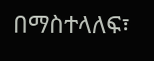በማስተላለፍ፣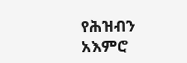የሕዝብን አእምሮ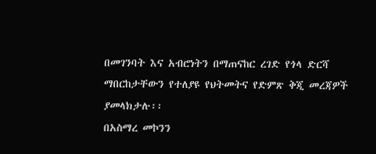በመገንባት እና አብሮነትን በማጠናከር ረገድ የጎላ ድርሻ ማበርከታቸውን የተለያዩ የህትመትና የድምጽ ቅጂ መረጃዎች ያመላክታሉ፡፡
በአስማረ መኮንን